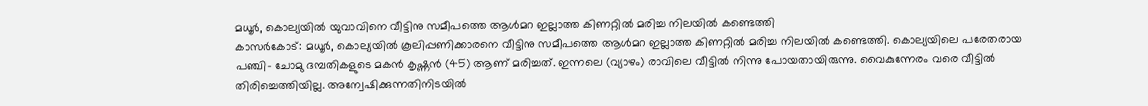മധൂർ, കൊല്യയിൽ യുവാവിനെ വീട്ടിനു സമീപത്തെ ആൾമറ ഇല്ലാത്ത കിണറ്റിൽ മരിച്ച നിലയിൽ കണ്ടെത്തി
കാസർകോട്: മധൂർ, കൊല്യയിൽ കൂലിപ്പണിക്കാരനെ വീട്ടിനു സമീപത്തെ ആൾമറ ഇല്ലാത്ത കിണറ്റിൽ മരിച്ച നിലയിൽ കണ്ടെത്തി. കൊല്യയിലെ പരേതരായ പഞ്ചി- ചോമു ദമ്പതികളുടെ മകൻ കൃഷ്ണൻ (45) ആണ് മരിച്ചത്. ഇന്നലെ (വ്യാഴം) രാവിലെ വീട്ടിൽ നിന്നു പോയതായിരുന്നു. വൈകുന്നേരം വരെ വീട്ടിൽ തിരിച്ചെത്തിയില്ല. അന്വേഷിക്കുന്നതിനിടയിൽ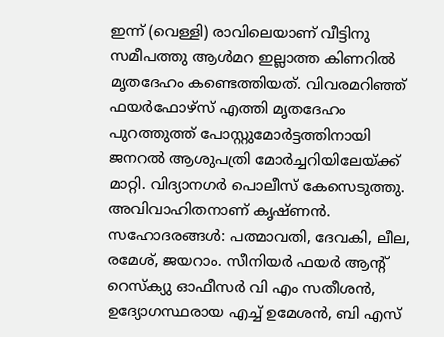ഇന്ന് (വെള്ളി) രാവിലെയാണ് വീട്ടിനു സമീപത്തു ആൾമറ ഇല്ലാത്ത കിണറിൽ മൃതദേഹം കണ്ടെത്തിയത്. വിവരമറിഞ്ഞ് ഫയർഫോഴ്സ് എത്തി മൃതദേഹം പുറത്തുത്ത് പോസ്റ്റുമോർട്ടത്തിനായി ജനറൽ ആശുപത്രി മോർച്ചറിയിലേയ്ക്ക് മാറ്റി. വിദ്യാനഗർ പൊലീസ് കേസെടുത്തു. അവിവാഹിതനാണ് കൃഷ്ണൻ. സഹോദരങ്ങൾ: പത്മാവതി, ദേവകി, ലീല, രമേശ്, ജയറാം. സീനിയർ ഫയർ ആന്റ് റെസ്ക്യു ഓഫീസർ വി എം സതീശൻ, ഉദ്യോഗസ്ഥരായ എച്ച് ഉമേശൻ, ബി എസ്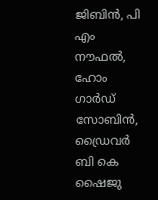ജിബിൻ, പി എം നൗഫൽ, ഹോം ഗാർഡ് സോബിൻ, ഡ്രൈവർ ബി കെ ഷൈജു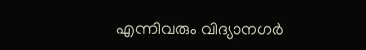എന്നിവരും വിദ്യാനഗർ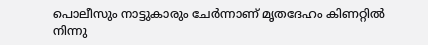പൊലീസും നാട്ടുകാരും ചേർന്നാണ് മൃതദേഹം കിണറ്റിൽ നിന്നു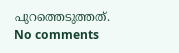പുറത്തെടുത്തത്.
No comments